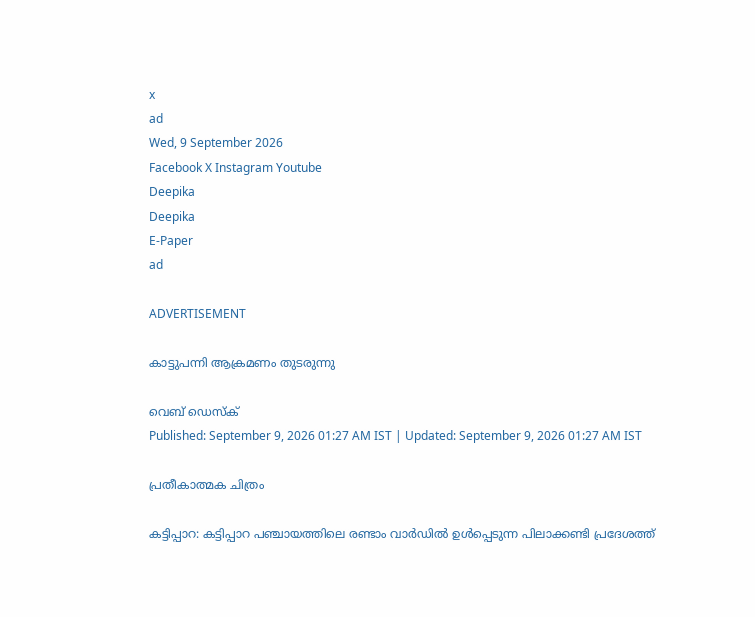x
ad
Wed, 9 September 2026
Facebook X Instagram Youtube
Deepika
Deepika
E-Paper
ad

ADVERTISEMENT

കാട്ടുപന്നി ആക്രമണം തുടരുന്നു

വെബ് ഡെസ്ക്
Published: September 9, 2026 01:27 AM IST | Updated: September 9, 2026 01:27 AM IST

പ്രതീകാത്മക ചിത്രം

കട്ടിപ്പാറ: കട്ടിപ്പാറ പഞ്ചായത്തിലെ രണ്ടാം വാർഡിൽ ഉൾപ്പെടുന്ന പിലാക്കണ്ടി പ്രദേശത്ത്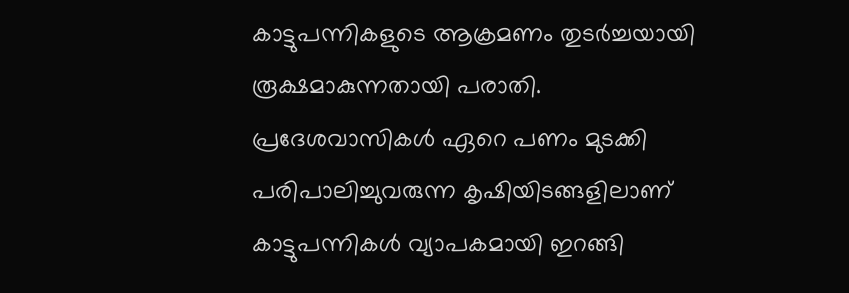കാട്ടുപന്നികളുടെ ആക്രമണം തുടർച്ചയായി രൂക്ഷമാകുന്നതായി പരാതി.
പ്രദേശവാസികൾ ഏറെ പണം മുടക്കി പരിപാലിച്ചുവരുന്ന കൃഷിയിടങ്ങളിലാണ് കാട്ടുപന്നികൾ വ്യാപകമായി ഇറങ്ങി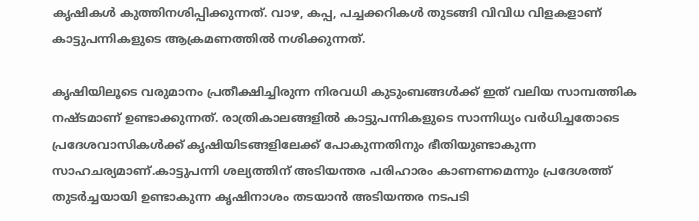കൃഷികൾ കുത്തിനശിപ്പിക്കുന്നത്. വാഴ, കപ്പ, പച്ചക്കറികൾ തുടങ്ങി വിവിധ വിളകളാണ് കാട്ടുപന്നികളുടെ ആക്രമണത്തിൽ നശിക്കുന്നത്.

കൃഷിയിലൂടെ വരുമാനം പ്രതീക്ഷിച്ചിരുന്ന നിരവധി കുടുംബങ്ങൾക്ക് ഇത് വലിയ സാമ്പത്തിക നഷ്ടമാണ് ഉണ്ടാക്കുന്നത്. രാത്രികാലങ്ങളിൽ കാട്ടുപന്നികളുടെ സാന്നിധ്യം വർധിച്ചതോടെ പ്രദേശവാസികൾക്ക് കൃഷിയിടങ്ങളിലേക്ക് പോകുന്നതിനും ഭീതിയുണ്ടാകുന്ന സാഹചര്യമാണ്.കാട്ടുപന്നി ശല്യത്തിന് അടിയന്തര പരിഹാരം കാണണമെന്നും പ്രദേശത്ത് തുടർച്ചയായി ഉണ്ടാകുന്ന കൃഷിനാശം തടയാൻ അടിയന്തര നടപടി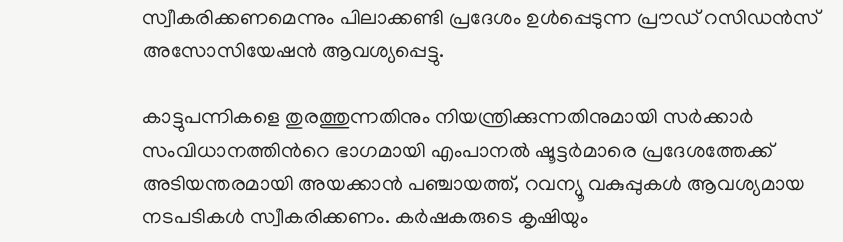സ്വീകരിക്കണമെന്നും പിലാക്കണ്ടി പ്രദേശം ഉൾപ്പെടുന്ന പ്രൗഡ് റസിഡൻസ് അസോസിയേഷൻ ആവശ്യപ്പെട്ടു.

കാട്ടുപന്നികളെ തുരത്തുന്നതിനും നിയന്ത്രിക്കുന്നതിനുമായി സർക്കാർ സംവിധാനത്തിന്‍റെ ഭാഗമായി എംപാനൽ ഷൂട്ടർമാരെ പ്രദേശത്തേക്ക് അടിയന്തരമായി അയക്കാൻ പഞ്ചായത്ത്, റവന്യൂ വകുപ്പുകൾ ആവശ്യമായ നടപടികൾ സ്വീകരിക്കണം. കർഷകരുടെ കൃഷിയും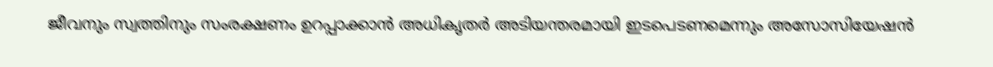ജീവനും സ്വത്തിനും സംരക്ഷണം ഉറപ്പാക്കാൻ അധികൃതർ അടിയന്തരമായി ഇടപെടണമെന്നും അസോസിയേഷൻ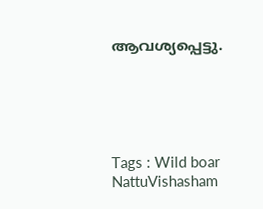ആവശ്യപ്പെട്ടു.





Tags : Wild boar NattuVishasham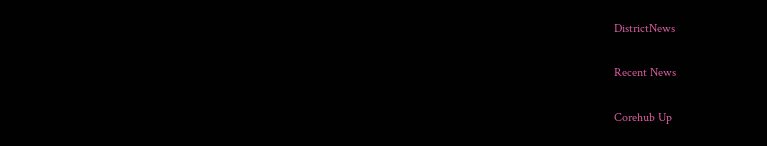DistrictNews

Recent News

Corehub Up